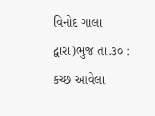વિનોદ ગાલા દ્વારા)ભુજ તા.૩૦ : કચ્છ આવેલા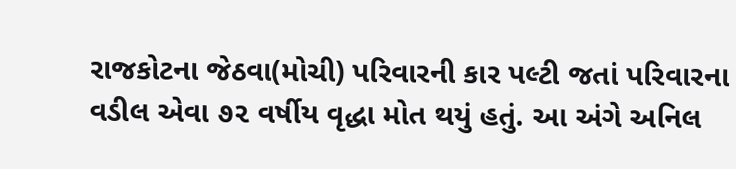રાજકોટના જેઠવા(મોચી) પરિવારની કાર પલ્ટી જતાં પરિવારના વડીલ એવા ૭૨ વર્ષીય વૃદ્ધા મોત થયું હતું. આ અંગે અનિલ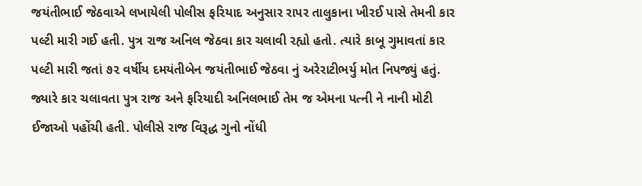જયંતીભાઈ જેઠવાએ લખાયેલી પોલીસ ફરિયાદ અનુસાર રાપર તાલુકાના ખીરઈ પાસે તેમની કાર પલ્ટી મારી ગઈ હતી. પુત્ર રાજ અનિલ જેઠવા કાર ચલાવી રહ્યો હતો. ત્યારે કાબૂ ગુમાવતાં કાર પલ્ટી મારી જતાં ૭૨ વર્ષીય દમયંતીબેન જયંતીભાઈ જેઠવા નું અરેરાટીભર્યુ મોત નિપજ્યું હતું. જ્યારે કાર ચલાવતા પુત્ર રાજ અને ફરિયાદી અનિલભાઈ તેમ જ એમના પત્ની ને નાની મોટી ઈજાઓ પહોંચી હતી. પોલીસે રાજ વિરૂદ્ધ ગુનો નોંધી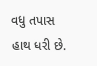વધુ તપાસ હાથ ધરી છે.